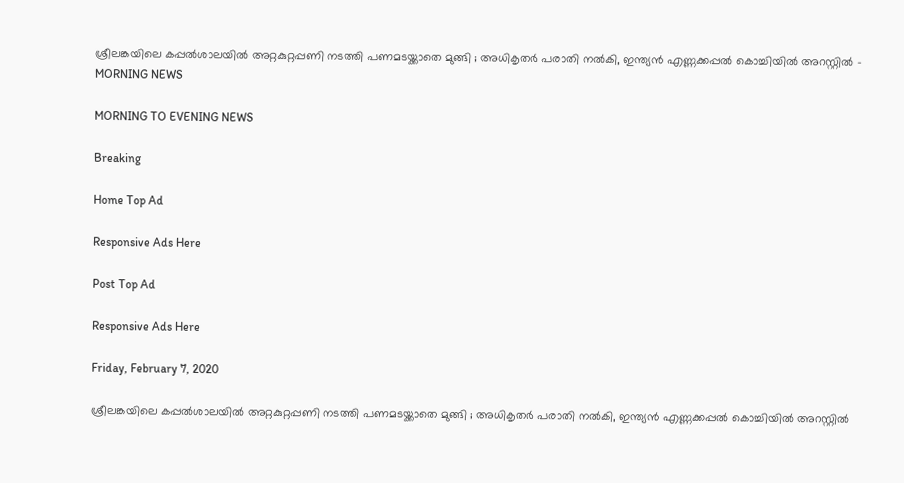ശ്രീലങ്കയിലെ കപ്പല്‍ശാലയില്‍ അറ്റകുറ്റപ്പണി നടത്തി പണമടയ്ക്കാതെ മുങ്ങി ; അധികൃതര്‍ പരാതി നല്‍കി, ഇന്ത്യന്‍ എണ്ണക്കപ്പല്‍ കൊച്ചിയില്‍ അറസ്റ്റില്‍ - MORNING NEWS

MORNING TO EVENING NEWS

Breaking

Home Top Ad

Responsive Ads Here

Post Top Ad

Responsive Ads Here

Friday, February 7, 2020

ശ്രീലങ്കയിലെ കപ്പല്‍ശാലയില്‍ അറ്റകുറ്റപ്പണി നടത്തി പണമടയ്ക്കാതെ മുങ്ങി ; അധികൃതര്‍ പരാതി നല്‍കി, ഇന്ത്യന്‍ എണ്ണക്കപ്പല്‍ കൊച്ചിയില്‍ അറസ്റ്റില്‍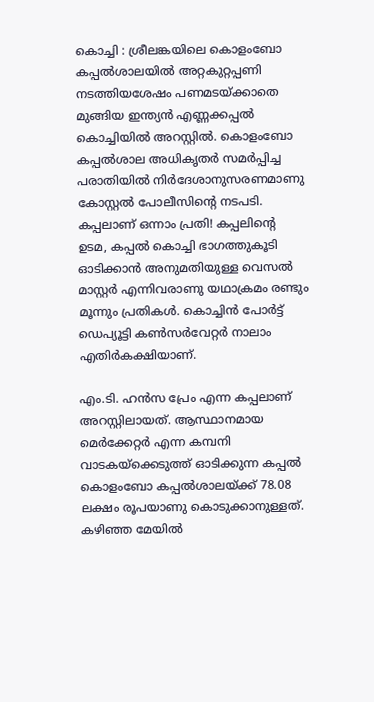കൊച്ചി : ശ്രീലങ്കയിലെ കൊളംബോ കപ്പല്‍ശാലയില്‍ അറ്റകുറ്റപ്പണി നടത്തിയശേഷം പണമടയ്ക്കാതെ മുങ്ങിയ ഇന്ത്യന്‍ എണ്ണക്കപ്പല്‍ കൊച്ചിയില്‍ അറസ്റ്റില്‍. കൊളംബോ കപ്പല്‍ശാല അധികൃതര്‍ സമര്‍പ്പിച്ച പരാതിയില്‍ നിര്‍ദേശാനുസരണമാണു കോസ്റ്റല്‍ പോലീസിന്റെ നടപടി. കപ്പലാണ് ഒന്നാം പ്രതി! കപ്പലിന്റെ ഉടമ, കപ്പല്‍ കൊച്ചി ഭാഗത്തുകൂടി ഓടിക്കാന്‍ അനുമതിയുള്ള വെസല്‍ മാസ്റ്റര്‍ എന്നിവരാണു യഥാക്രമം രണ്ടും മൂന്നും പ്രതികള്‍. കൊച്ചിന്‍ പോര്‍ട്ട് ഡെപ്യൂട്ടി കണ്‍സര്‍വേറ്റര്‍ നാലാം എതിര്‍കക്ഷിയാണ്.

എം.ടി. ഹന്‍സ പ്രേം എന്ന കപ്പലാണ് അറസ്റ്റിലായത്. ആസ്ഥാനമായ മെര്‍ക്കേറ്റര്‍ എന്ന കമ്പനി വാടകയ്‌ക്കെടുത്ത് ഓടിക്കുന്ന കപ്പല്‍ കൊളംബോ കപ്പല്‍ശാലയ്ക്ക് 78.08 ലക്ഷം രൂപയാണു കൊടുക്കാനുള്ളത്. കഴിഞ്ഞ മേയില്‍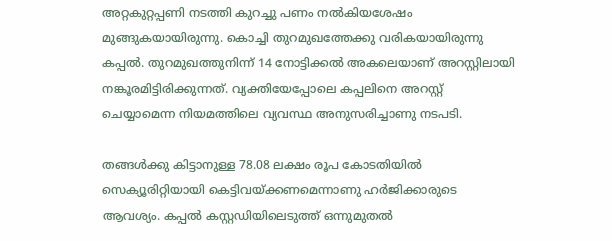അറ്റകുറ്റപ്പണി നടത്തി കുറച്ചു പണം നല്‍കിയശേഷം മുങ്ങുകയായിരുന്നു. കൊച്ചി തുറമുഖത്തേക്കു വരികയായിരുന്നു കപ്പല്‍. തുറമുഖത്തുനിന്ന് 14 നോട്ടിക്കല്‍ അകലെയാണ് അറസ്റ്റിലായി നങ്കൂരമിട്ടിരിക്കുന്നത്. വ്യക്തിയേപ്പോലെ കപ്പലിനെ അറസ്റ്റ് ചെയ്യാമെന്ന നിയമത്തിലെ വ്യവസ്ഥ അനുസരിച്ചാണു നടപടി.

തങ്ങള്‍ക്കു കിട്ടാനുള്ള 78.08 ലക്ഷം രൂപ കോടതിയില്‍ സെക്യൂരിറ്റിയായി കെട്ടിവയ്ക്കണമെന്നാണു ഹര്‍ജിക്കാരുടെ ആവശ്യം. കപ്പല്‍ കസ്റ്റഡിയിലെടുത്ത് ഒന്നുമുതല്‍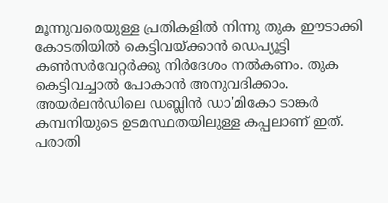മൂന്നുവരെയുള്ള പ്രതികളില്‍ നിന്നു തുക ഈടാക്കി കോടതിയില്‍ കെട്ടിവയ്ക്കാന്‍ ഡെപ്യൂട്ടി കണ്‍സര്‍വേറ്റര്‍ക്കു നിര്‍ദേശം നല്‍കണം. തുക കെട്ടിവച്ചാല്‍ പോകാന്‍ അനുവദിക്കാം. അയര്‍ലന്‍ഡിലെ ഡബ്ലിന്‍ ഡാ'മികോ ടാങ്കര്‍ കമ്പനിയുടെ ഉടമസ്ഥതയിലുള്ള കപ്പലാണ് ഇത്. പരാതി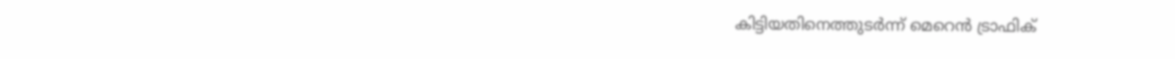കിട്ടിയതിനെത്തുടര്‍ന്ന് മെറെന്‍ ട്രാഫിക്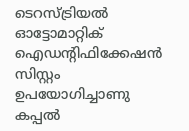ടെറസ്ട്രിയല്‍ ഓട്ടോമാറ്റിക് ഐഡന്റിഫിക്കേഷന്‍ സിസ്റ്റം ഉപയോഗിച്ചാണു കപ്പല്‍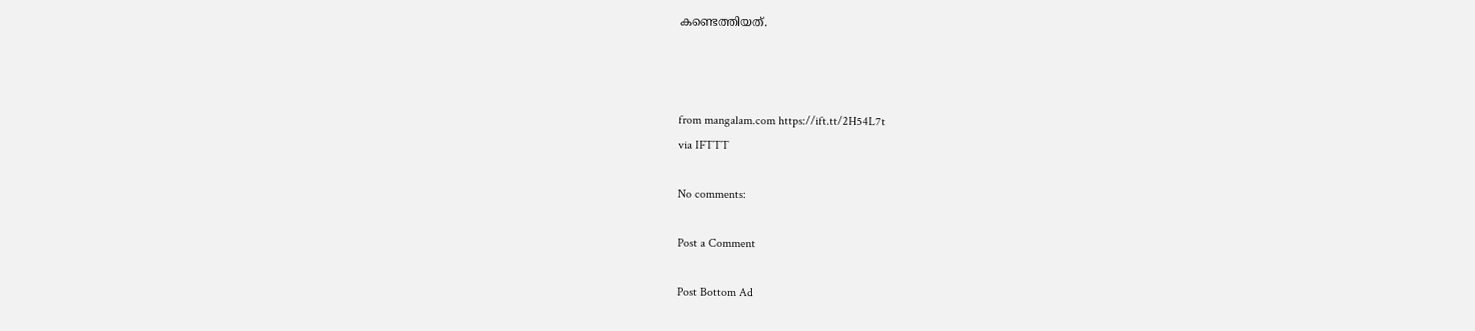കണ്ടെത്തിയത്.



from mangalam.com https://ift.tt/2H54L7t
via IFTTT

No comments:

Post a Comment

Post Bottom Ad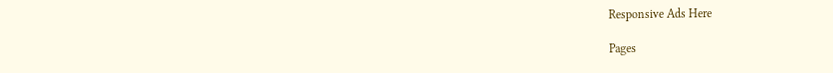Responsive Ads Here

Pages